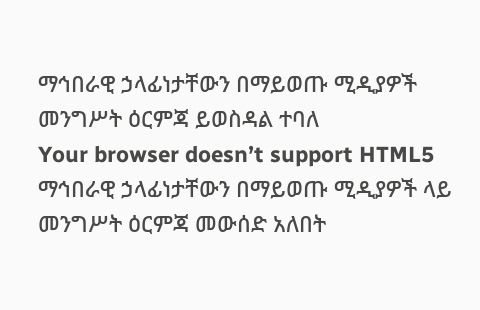ማኅበራዊ ኃላፊነታቸውን በማይወጡ ሚዲያዎች መንግሥት ዕርምጃ ይወስዳል ተባለ
Your browser doesn’t support HTML5
ማኅበራዊ ኃላፊነታቸውን በማይወጡ ሚዲያዎች ላይ መንግሥት ዕርምጃ መውሰድ አለበት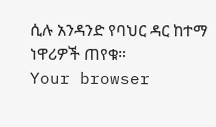ሲሉ አንዳንድ የባህር ዳር ከተማ ነዋሪዎች ጠየቁ።
Your browser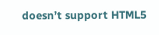doesn’t support HTML5